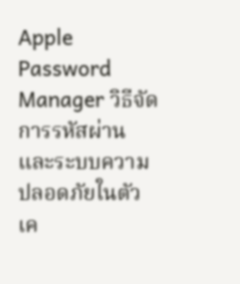Apple Password Manager วิธีจัดการรหัสผ่านและระบบความปลอดภัยในตัวเค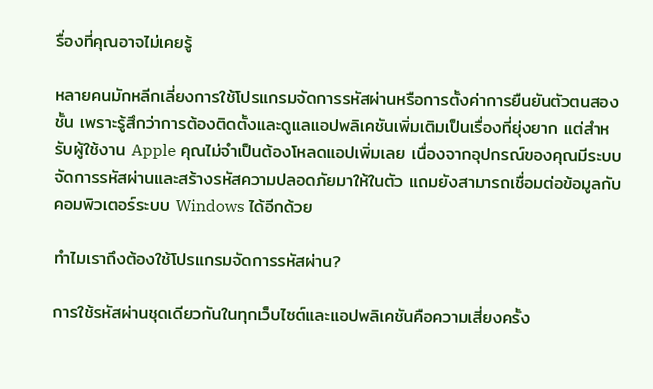รื่องที่คุณอาจไม่เคยรู้

หลายคนมักหลีกเลี่ยงการใช้โปรแกรมจัดการรหัสผ่านหรือการตั้งค่าการยืนยันตัวตนสองชั้น เพราะรู้สึกว่าการต้องติดตั้งและดูแลแอปพลิเคชันเพิ่มเติมเป็นเรื่องที่ยุ่งยาก แต่สำหรับผู้ใช้งาน Apple คุณไม่จำเป็นต้องโหลดแอปเพิ่มเลย เนื่องจากอุปกรณ์ของคุณมีระบบจัดการรหัสผ่านและสร้างรหัสความปลอดภัยมาให้ในตัว แถมยังสามารถเชื่อมต่อข้อมูลกับคอมพิวเตอร์ระบบ Windows ได้อีกด้วย

ทำไมเราถึงต้องใช้โปรแกรมจัดการรหัสผ่าน?

การใช้รหัสผ่านชุดเดียวกันในทุกเว็บไซต์และแอปพลิเคชันคือความเสี่ยงครั้ง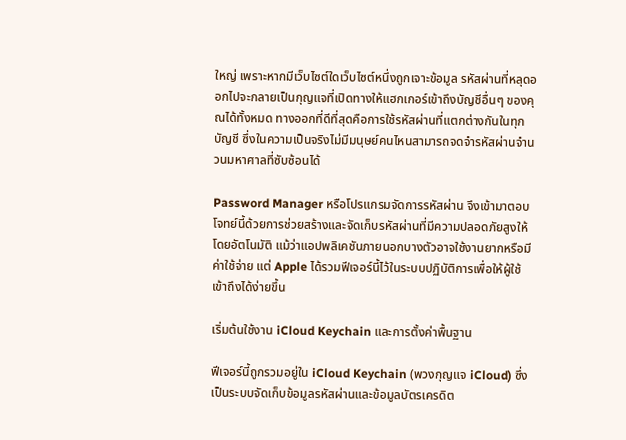ใหญ่ เพราะหากมีเว็บไซต์ใดเว็บไซต์หนึ่งถูกเจาะข้อมูล รหัสผ่านที่หลุดออกไปจะกลายเป็นกุญแจที่เปิดทางให้แฮกเกอร์เข้าถึงบัญชีอื่นๆ ของคุณได้ทั้งหมด ทางออกที่ดีที่สุดคือการใช้รหัสผ่านที่แตกต่างกันในทุกบัญชี ซึ่งในความเป็นจริงไม่มีมนุษย์คนไหนสามารถจดจำรหัสผ่านจำนวนมหาศาลที่ซับซ้อนได้

Password Manager หรือโปรแกรมจัดการรหัสผ่าน จึงเข้ามาตอบโจทย์นี้ด้วยการช่วยสร้างและจัดเก็บรหัสผ่านที่มีความปลอดภัยสูงให้โดยอัตโนมัติ แม้ว่าแอปพลิเคชันภายนอกบางตัวอาจใช้งานยากหรือมีค่าใช้จ่าย แต่ Apple ได้รวมฟีเจอร์นี้ไว้ในระบบปฏิบัติการเพื่อให้ผู้ใช้เข้าถึงได้ง่ายขึ้น

เริ่มต้นใช้งาน iCloud Keychain และการตั้งค่าพื้นฐาน

ฟีเจอร์นี้ถูกรวมอยู่ใน iCloud Keychain (พวงกุญแจ iCloud) ซึ่งเป็นระบบจัดเก็บข้อมูลรหัสผ่านและข้อมูลบัตรเครดิต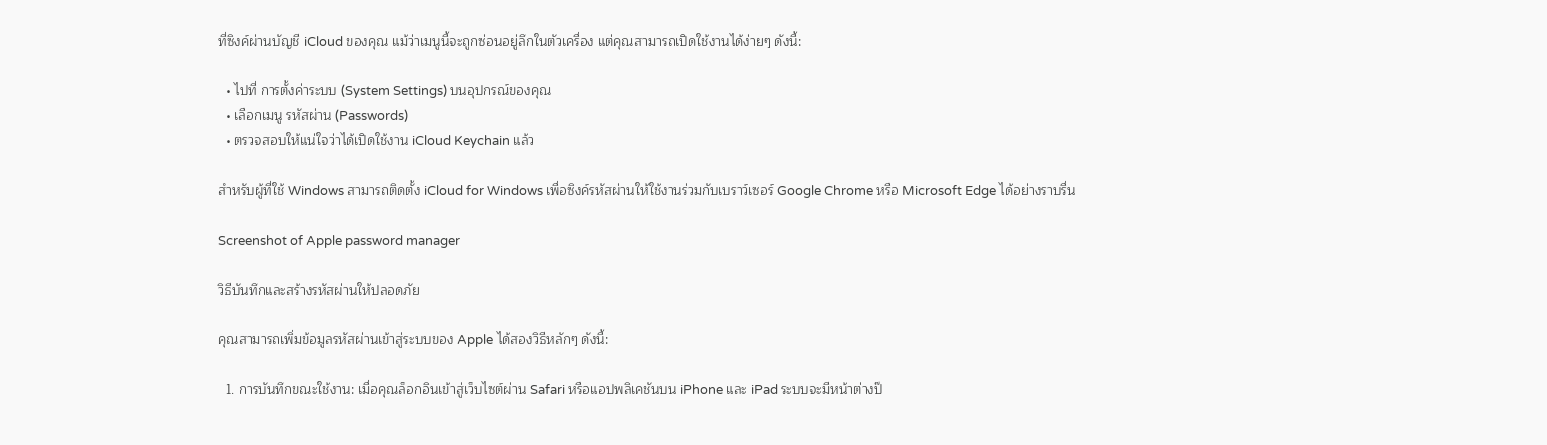ที่ซิงค์ผ่านบัญชี iCloud ของคุณ แม้ว่าเมนูนี้จะถูกซ่อนอยู่ลึกในตัวเครื่อง แต่คุณสามารถเปิดใช้งานได้ง่ายๆ ดังนี้:

  • ไปที่ การตั้งค่าระบบ (System Settings) บนอุปกรณ์ของคุณ
  • เลือกเมนู รหัสผ่าน (Passwords)
  • ตรวจสอบให้แน่ใจว่าได้เปิดใช้งาน iCloud Keychain แล้ว

สำหรับผู้ที่ใช้ Windows สามารถติดตั้ง iCloud for Windows เพื่อซิงค์รหัสผ่านให้ใช้งานร่วมกับเบราว์เซอร์ Google Chrome หรือ Microsoft Edge ได้อย่างราบรื่น

Screenshot of Apple password manager

วิธีบันทึกและสร้างรหัสผ่านให้ปลอดภัย

คุณสามารถเพิ่มข้อมูลรหัสผ่านเข้าสู่ระบบของ Apple ได้สองวิธีหลักๆ ดังนี้:

  1. การบันทึกขณะใช้งาน: เมื่อคุณล็อกอินเข้าสู่เว็บไซต์ผ่าน Safari หรือแอปพลิเคชันบน iPhone และ iPad ระบบจะมีหน้าต่างป๊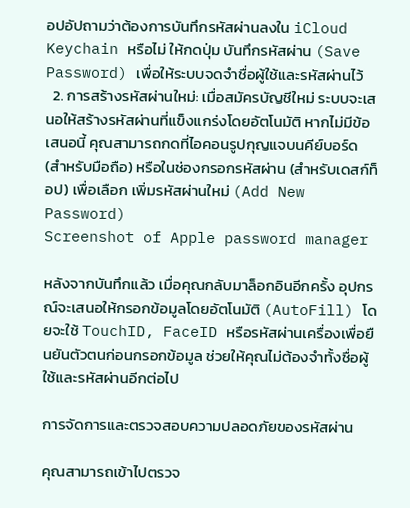อปอัปถามว่าต้องการบันทึกรหัสผ่านลงใน iCloud Keychain หรือไม่ ให้กดปุ่ม บันทึกรหัสผ่าน (Save Password) เพื่อให้ระบบจดจำชื่อผู้ใช้และรหัสผ่านไว้
  2. การสร้างรหัสผ่านใหม่: เมื่อสมัครบัญชีใหม่ ระบบจะเสนอให้สร้างรหัสผ่านที่แข็งแกร่งโดยอัตโนมัติ หากไม่มีข้อเสนอนี้ คุณสามารถกดที่ไอคอนรูปกุญแจบนคีย์บอร์ด (สำหรับมือถือ) หรือในช่องกรอกรหัสผ่าน (สำหรับเดสก์ท็อป) เพื่อเลือก เพิ่มรหัสผ่านใหม่ (Add New Password)
Screenshot of Apple password manager

หลังจากบันทึกแล้ว เมื่อคุณกลับมาล็อกอินอีกครั้ง อุปกรณ์จะเสนอให้กรอกข้อมูลโดยอัตโนมัติ (AutoFill) โดยจะใช้ TouchID, FaceID หรือรหัสผ่านเครื่องเพื่อยืนยันตัวตนก่อนกรอกข้อมูล ช่วยให้คุณไม่ต้องจำทั้งชื่อผู้ใช้และรหัสผ่านอีกต่อไป

การจัดการและตรวจสอบความปลอดภัยของรหัสผ่าน

คุณสามารถเข้าไปตรวจ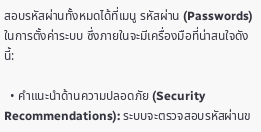สอบรหัสผ่านทั้งหมดได้ที่เมนู รหัสผ่าน (Passwords) ในการตั้งค่าระบบ ซึ่งภายในจะมีเครื่องมือที่น่าสนใจดังนี้:

  • คำแนะนำด้านความปลอดภัย (Security Recommendations): ระบบจะตรวจสอบรหัสผ่านข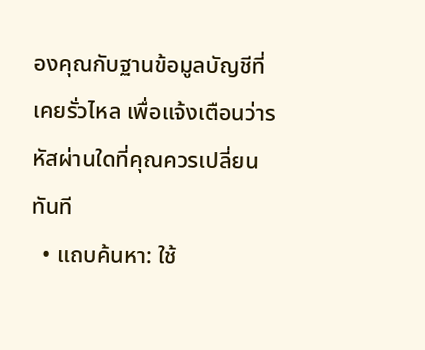องคุณกับฐานข้อมูลบัญชีที่เคยรั่วไหล เพื่อแจ้งเตือนว่ารหัสผ่านใดที่คุณควรเปลี่ยนทันที
  • แถบค้นหา: ใช้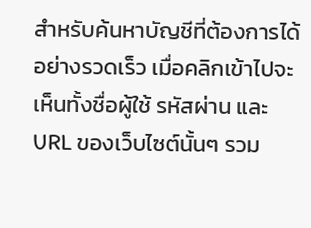สำหรับค้นหาบัญชีที่ต้องการได้อย่างรวดเร็ว เมื่อคลิกเข้าไปจะเห็นทั้งชื่อผู้ใช้ รหัสผ่าน และ URL ของเว็บไซต์นั้นๆ รวม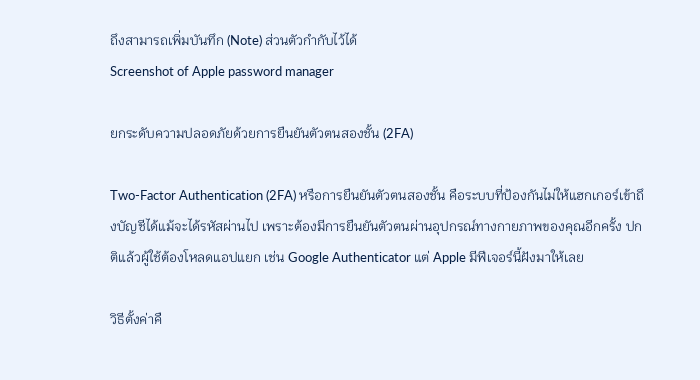ถึงสามารถเพิ่มบันทึก (Note) ส่วนตัวกำกับไว้ได้
Screenshot of Apple password manager

ยกระดับความปลอดภัยด้วยการยืนยันตัวตนสองชั้น (2FA)

Two-Factor Authentication (2FA) หรือการยืนยันตัวตนสองชั้น คือระบบที่ป้องกันไม่ให้แฮกเกอร์เข้าถึงบัญชีได้แม้จะได้รหัสผ่านไป เพราะต้องมีการยืนยันตัวตนผ่านอุปกรณ์ทางกายภาพของคุณอีกครั้ง ปกติแล้วผู้ใช้ต้องโหลดแอปแยก เช่น Google Authenticator แต่ Apple มีฟีเจอร์นี้ฝังมาให้เลย

วิธีตั้งค่าคื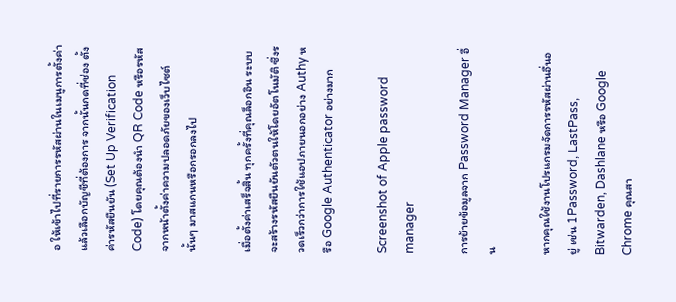อ ให้เข้าไปที่รายการรหัสผ่านในเมนูการตั้งค่า แล้วเลือกบัญชีที่ต้องการ จากนั้นกดที่ช่อง ตั้งค่ารหัสยืนยัน (Set Up Verification Code) โดยคุณต้องนำ QR Code หรือรหัสจากหน้าตั้งค่าความปลอดภัยของเว็บไซต์นั้นๆ มาสแกนหรือกรอกลงไป

เมื่อตั้งค่าเสร็จสิ้น ทุกครั้งที่คุณล็อกอิน ระบบจะสร้างรหัสยืนยันตัวตนให้โดยอัตโนมัติ ซึ่งรวดเร็วกว่าการใช้แอปภายนอกอย่าง Authy หรือ Google Authenticator อย่างมาก

Screenshot of Apple password manager

การย้ายข้อมูลจาก Password Manager อื่น

หากคุณใช้งานโปรแกรมจัดการรหัสผ่านอื่นอยู่ เช่น 1Password, LastPass, Bitwarden, Dashlane หรือ Google Chrome คุณสา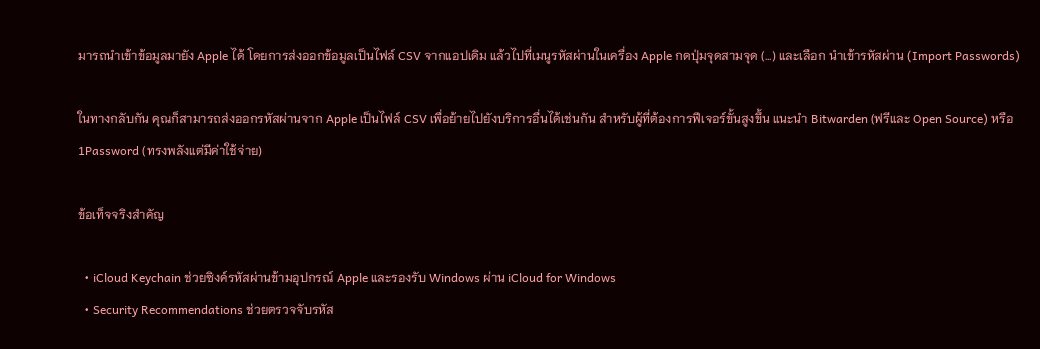มารถนำเข้าข้อมูลมายัง Apple ได้ โดยการส่งออกข้อมูลเป็นไฟล์ CSV จากแอปเดิม แล้วไปที่เมนูรหัสผ่านในเครื่อง Apple กดปุ่มจุดสามจุด (...) และเลือก นำเข้ารหัสผ่าน (Import Passwords)

ในทางกลับกัน คุณก็สามารถส่งออกรหัสผ่านจาก Apple เป็นไฟล์ CSV เพื่อย้ายไปยังบริการอื่นได้เช่นกัน สำหรับผู้ที่ต้องการฟีเจอร์ขั้นสูงขึ้น แนะนำ Bitwarden (ฟรีและ Open Source) หรือ 1Password (ทรงพลังแต่มีค่าใช้จ่าย)

ข้อเท็จจริงสำคัญ

  • iCloud Keychain ช่วยซิงค์รหัสผ่านข้ามอุปกรณ์ Apple และรองรับ Windows ผ่าน iCloud for Windows
  • Security Recommendations ช่วยตรวจจับรหัส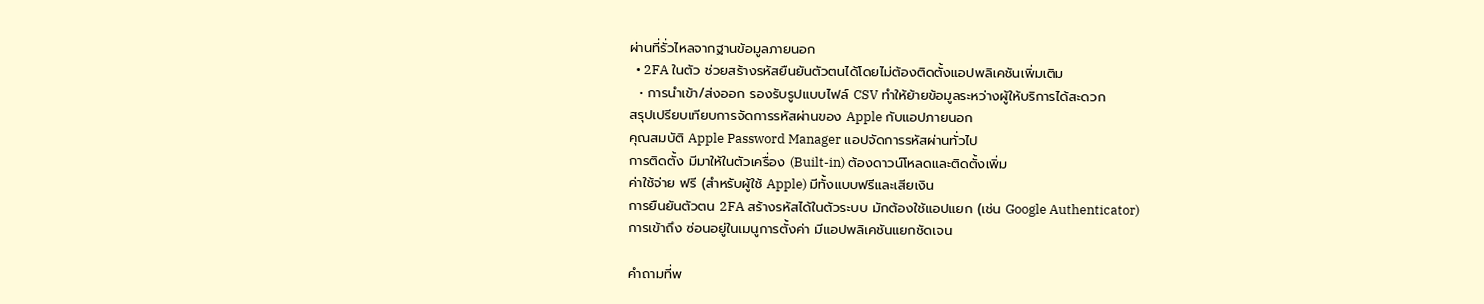ผ่านที่รั่วไหลจากฐานข้อมูลภายนอก
  • 2FA ในตัว ช่วยสร้างรหัสยืนยันตัวตนได้โดยไม่ต้องติดตั้งแอปพลิเคชันเพิ่มเติม
  • การนำเข้า/ส่งออก รองรับรูปแบบไฟล์ CSV ทำให้ย้ายข้อมูลระหว่างผู้ให้บริการได้สะดวก
สรุปเปรียบเทียบการจัดการรหัสผ่านของ Apple กับแอปภายนอก
คุณสมบัติ Apple Password Manager แอปจัดการรหัสผ่านทั่วไป
การติดตั้ง มีมาให้ในตัวเครื่อง (Built-in) ต้องดาวน์โหลดและติดตั้งเพิ่ม
ค่าใช้จ่าย ฟรี (สำหรับผู้ใช้ Apple) มีทั้งแบบฟรีและเสียเงิน
การยืนยันตัวตน 2FA สร้างรหัสได้ในตัวระบบ มักต้องใช้แอปแยก (เช่น Google Authenticator)
การเข้าถึง ซ่อนอยู่ในเมนูการตั้งค่า มีแอปพลิเคชันแยกชัดเจน

คำถามที่พ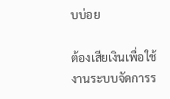บบ่อย

ต้องเสียเงินเพื่อใช้งานระบบจัดการร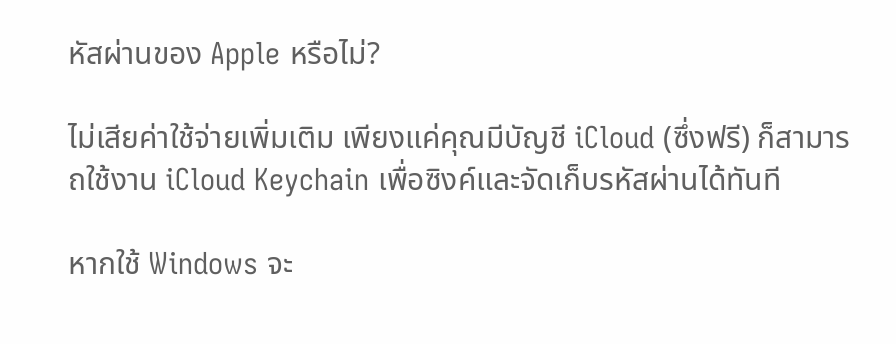หัสผ่านของ Apple หรือไม่?

ไม่เสียค่าใช้จ่ายเพิ่มเติม เพียงแค่คุณมีบัญชี iCloud (ซึ่งฟรี) ก็สามารถใช้งาน iCloud Keychain เพื่อซิงค์และจัดเก็บรหัสผ่านได้ทันที

หากใช้ Windows จะ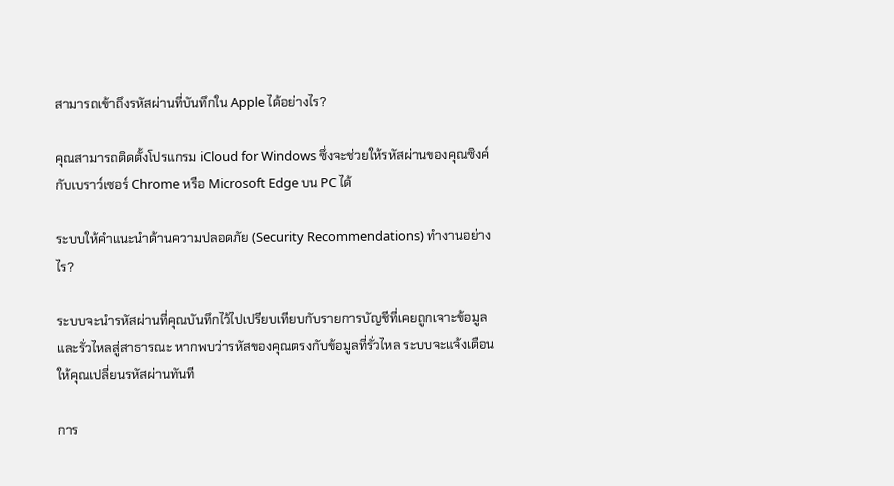สามารถเข้าถึงรหัสผ่านที่บันทึกใน Apple ได้อย่างไร?

คุณสามารถติดตั้งโปรแกรม iCloud for Windows ซึ่งจะช่วยให้รหัสผ่านของคุณซิงค์กับเบราว์เซอร์ Chrome หรือ Microsoft Edge บน PC ได้

ระบบให้คำแนะนำด้านความปลอดภัย (Security Recommendations) ทำงานอย่างไร?

ระบบจะนำรหัสผ่านที่คุณบันทึกไว้ไปเปรียบเทียบกับรายการบัญชีที่เคยถูกเจาะข้อมูลและรั่วไหลสู่สาธารณะ หากพบว่ารหัสของคุณตรงกับข้อมูลที่รั่วไหล ระบบจะแจ้งเตือนให้คุณเปลี่ยนรหัสผ่านทันที

การ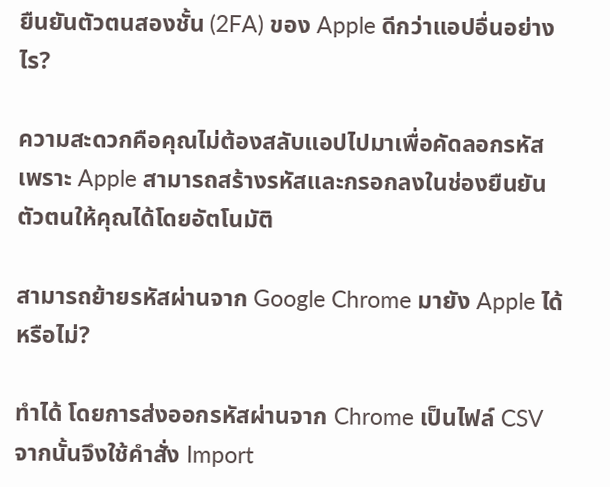ยืนยันตัวตนสองชั้น (2FA) ของ Apple ดีกว่าแอปอื่นอย่างไร?

ความสะดวกคือคุณไม่ต้องสลับแอปไปมาเพื่อคัดลอกรหัส เพราะ Apple สามารถสร้างรหัสและกรอกลงในช่องยืนยันตัวตนให้คุณได้โดยอัตโนมัติ

สามารถย้ายรหัสผ่านจาก Google Chrome มายัง Apple ได้หรือไม่?

ทำได้ โดยการส่งออกรหัสผ่านจาก Chrome เป็นไฟล์ CSV จากนั้นจึงใช้คำสั่ง Import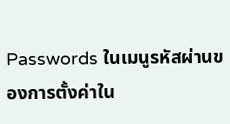Passwords ในเมนูรหัสผ่านของการตั้งค่าใน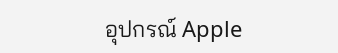อุปกรณ์ Apple